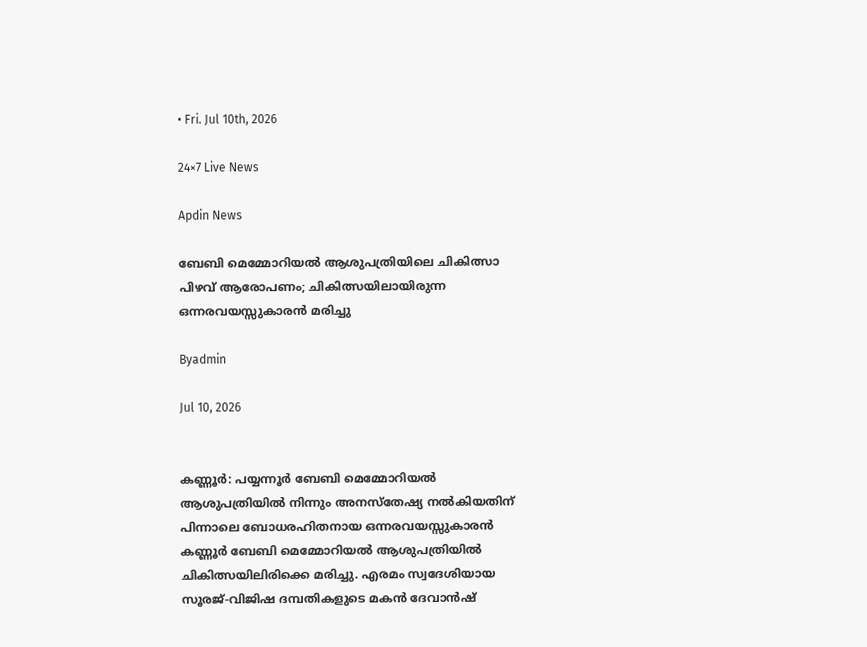• Fri. Jul 10th, 2026

24×7 Live News

Apdin News

ബേബി മെമ്മോറിയല്‍ ആശുപത്രിയിലെ ചികിത്സാ പിഴവ് ആരോപണം; ചികിത്സയിലായിരുന്ന ഒന്നരവയസ്സുകാരൻ മരിച്ചു

Byadmin

Jul 10, 2026


കണ്ണൂര്‍: പയ്യന്നൂര്‍ ബേബി മെമ്മോറിയല്‍ ആശുപത്രിയിൽ നിന്നും അനസ്തേഷ്യ നൽകിയതിന് പിന്നാലെ ബോധരഹിതനായ ഒന്നരവയസ്സുകാരൻ കണ്ണൂർ ബേബി മെമ്മോറിയൽ ആശുപത്രിയിൽ ചികിത്സയിലിരിക്കെ മരിച്ചു. എരമം സ്വദേശിയായ സൂരജ്-വിജിഷ ദമ്പതികളുടെ മകന്‍ ദേവാന്‍ഷ്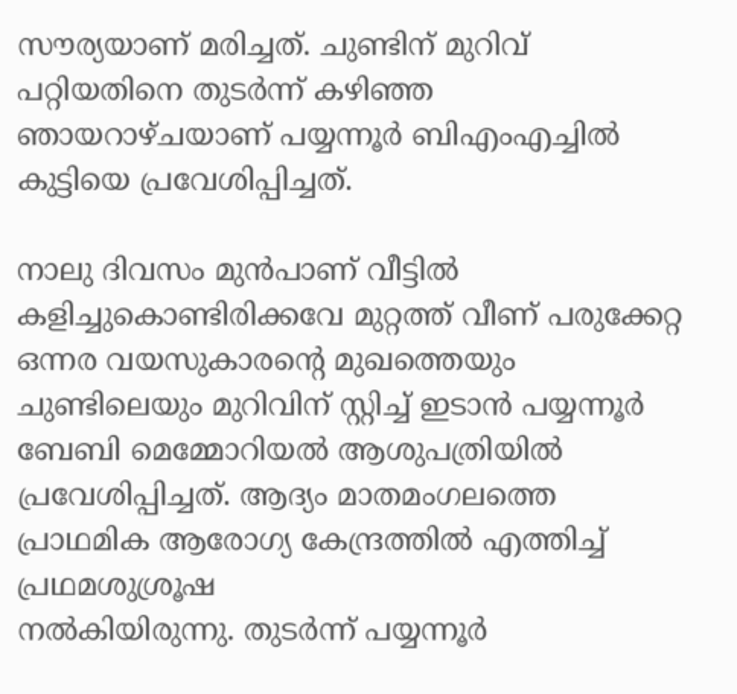സൗര്യയാണ് മരിച്ചത്. ചുണ്ടിന് മുറിവ് പറ്റിയതിനെ തുടര്‍ന്ന് കഴിഞ്ഞ ഞായറാഴ്ചയാണ് പയ്യന്നൂര്‍ ബിഎംഎച്ചില്‍ കുട്ടിയെ പ്രവേശിപ്പിച്ചത്.

നാലു ദിവസം മുൻപാണ് വീട്ടിൽ കളിച്ചുകൊണ്ടിരിക്കവേ മുറ്റത്ത് വീണ് പരുക്കേറ്റ ഒന്നര വയസുകാരന്റെ മുഖത്തെയും ചുണ്ടിലെയും മുറിവിന് സ്റ്റിച്ച് ഇടാൻ പയ്യന്നൂർ ബേബി മെമ്മോറിയൽ ആശുപത്രിയിൽ പ്രവേശിപ്പിച്ചത്. ആദ്യം മാതമംഗലത്തെ പ്രാഥമിക ആരോഗ്യ കേന്ദ്രത്തിൽ എത്തിച്ച് പ്രഥമശുശ്രൂഷ
നൽകിയിരുന്നു. തുടർന്ന് പയ്യന്നൂർ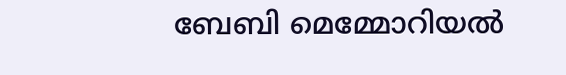ബേബി മെമ്മോറിയൽ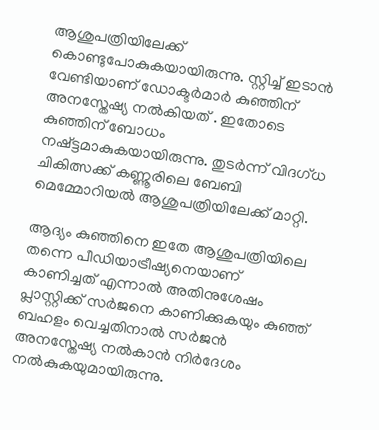ആശുപത്രിയിലേക്ക് കൊണ്ടുപോകുകയായിരുന്നു. സ്റ്റിച്ച് ഇടാൻ വേണ്ടിയാണ് ഡോക്ടർമാർ കുഞ്ഞിന് അനസ്തേഷ്യ നൽകിയത് . ഇതോടെ കുഞ്ഞിന് ബോധം നഷ്ട്ടമാകുകയായിരുന്നു. തുടർന്ന് വിദഗ്ധ ചികിത്സക്ക് കണ്ണൂരിലെ ബേബി മെമ്മോറിയൽ ആശുപത്രിയിലേക്ക് മാറ്റി.

ആദ്യം കുഞ്ഞിനെ ഇതേ ആശുപത്രിയിലെ തന്നെ പീഡിയാട്രീഷ്യനെയാണ് കാണിച്ചത് എന്നാൽ അതിനുശേഷം പ്ലാസ്റ്റിക്ക് സർജനെ കാണിക്കുകയും കുഞ്ഞ് ബഹളം വെച്ചതിനാൽ സർജൻ അനസ്തേഷ്യ നൽകാൻ നിർദേശം നൽകുകയുമായിരുന്നു.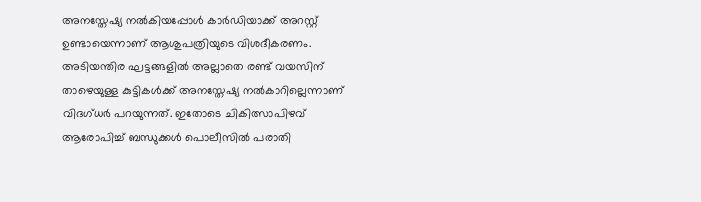അനസ്തേഷ്യ നൽകിയപ്പോൾ കാർഡിയാക്ക് അറസ്റ്റ് ഉണ്ടായെന്നാണ് ആശുപത്രിയുടെ വിശദീകരണം. അടിയന്തിര ഘട്ടങ്ങളിൽ അല്ലാതെ രണ്ട് വയസിന് താഴെയുള്ള കുട്ടികൾക്ക് അനസ്തേഷ്യ നൽകാറില്ലെന്നാണ് വിദഗ്ധർ പറയുന്നത്. ഇതോടെ ചികിത്സാപിഴവ് ആരോപിച്ച് ബന്ധുക്കൾ പൊലീസിൽ പരാതി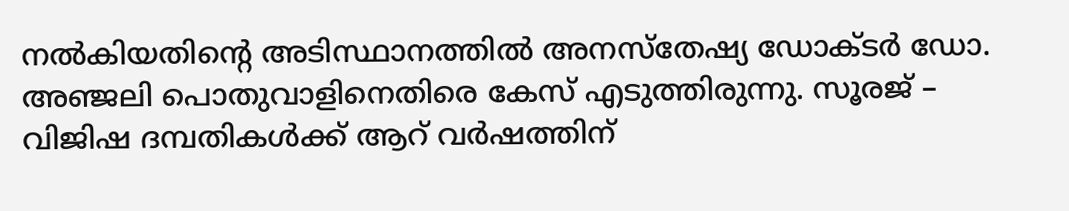നൽകിയതിന്റെ അടിസ്ഥാനത്തിൽ അനസ്തേഷ്യ ഡോക്ടർ ഡോ. അഞ്ജലി പൊതുവാളിനെതിരെ കേസ് എടുത്തിരുന്നു. സൂരജ് – വിജിഷ ദമ്പതികൾക്ക് ആറ് വർഷത്തിന്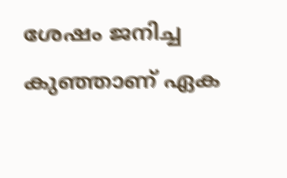ശേഷം ജനിച്ച കുഞ്ഞാണ് ഏക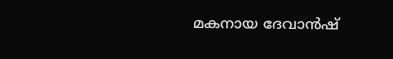മകനായ ദേവാൻഷ്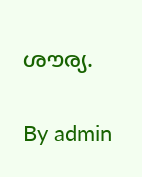ശൗര്യ.

By admin